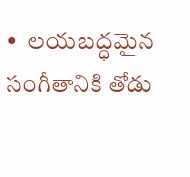•  లయబద్ధమైన సంగీతానికి తోడు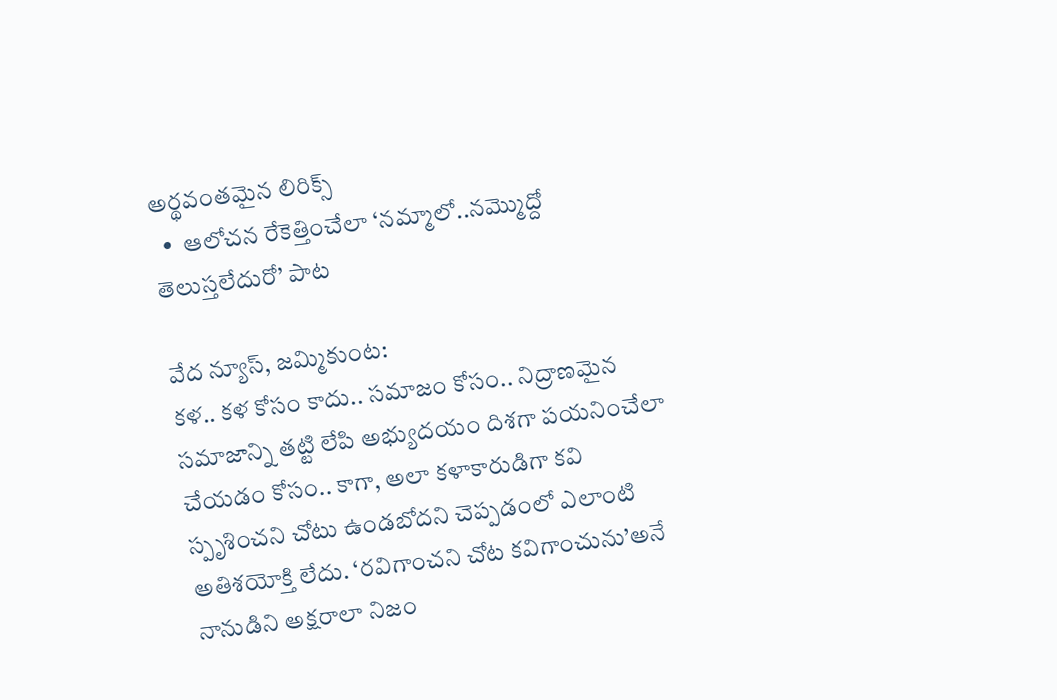అర్థవంతమైన లిరిక్స్
  •  ఆలోచన రేకెత్తించేలా ‘నమ్మాలో..నమ్మొద్దో తెలుస్తలేదురో’ పాట

వేద న్యూస్, జమ్మికుంట:
కళ.. కళ కోసం కాదు.. సమాజం కోసం.. నిద్రాణమైన సమాజాన్ని తట్టి లేపి అభ్యుదయం దిశగా పయనించేలా చేయడం కోసం.. కాగా, అలా కళాకారుడిగా కవి స్పృశించని చోటు ఉండబోదని చెప్పడంలో ఎలాంటి అతిశయోక్తి లేదు. ‘రవిగాంచని చోట కవిగాంచును’అనే నానుడిని అక్షరాలా నిజం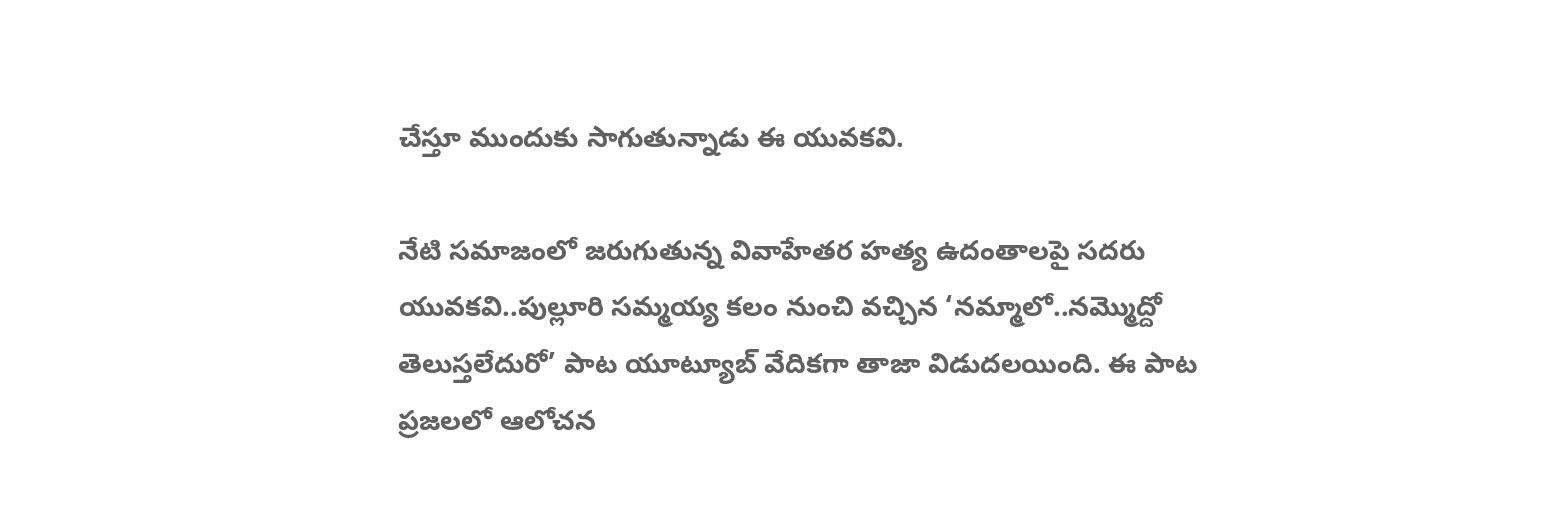చేస్తూ ముందుకు సాగుతున్నాడు ఈ యువకవి.

నేటి సమాజంలో జరుగుతున్న వివాహేతర హత్య ఉదంతాలపై సదరు యువకవి..పుల్లూరి సమ్మయ్య కలం నుంచి వచ్చిన ‘నమ్మాలో..నమ్మొద్దో తెలుస్తలేదురో’ పాట యూట్యూబ్ వేదికగా తాజా విడుదలయింది. ఈ పాట ప్రజలలో ఆలోచన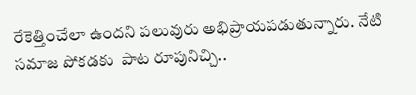రేకెత్తించేలా ఉందని పలువురు అభిప్రాయపడుతున్నారు. నేటి సమాజ పోకడకు  పాట రూపునిచ్చి..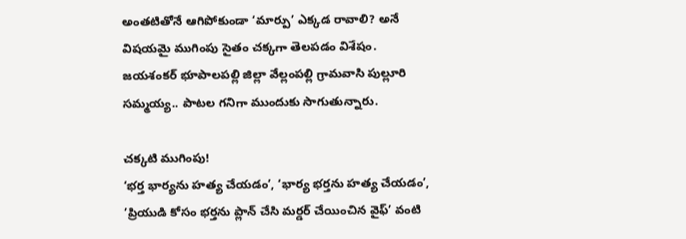అంతటితోనే ఆగిపోకుండా ‘మార్పు’ ఎక్కడ రావాలి? అనే విషయమై ముగింపు సైతం చక్కగా తెలపడం విశేషం.  జయశంకర్ భూపాలపల్లి జిల్లా వేల్లంపల్లి గ్రామవాసి పుల్లూరి సమ్మయ్య.. పాటల గనిగా ముందుకు సాగుతున్నారు.

చక్కటి ముగింపు!
‘భర్త భార్యను హత్య చేయడం’, ‘భార్య భర్తను హత్య చేయడం’, ’ప్రియుడి కోసం భర్తను ప్లాన్ చేసి మర్డర్ చేయించిన వైఫ్’ వంటి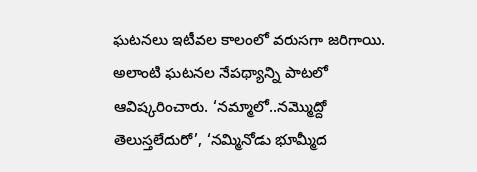ఘటనలు ఇటీవల కాలంలో వరుసగా జరిగాయి. అలాంటి ఘటనల నేపథ్యాన్ని పాటలో ఆవిష్కరించారు. ‘నమ్మాలో..నమ్మొద్దో తెలుస్తలేదురో’, ‘నమ్మినోడు భూమ్మీద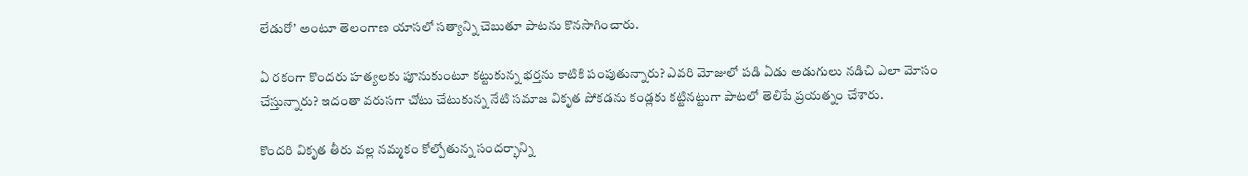లేడురో’ అంటూ తెలంగాణ యాసలో సత్యాన్ని చెబుతూ పాటను కొనసాగించారు.

ఏ రకంగా కొందరు హత్యలకు పూనుకుంటూ కట్టుకున్న భర్తను కాటికి పంపుతున్నారు? ఎవరి మోజులో పడి ఏడు అడుగులు నడిచి ఎలా మోసం చేస్తున్నారు? ఇదంతా వరుసగా చోటు చేటుకున్న నేటి సమాజ వికృత పోకడను కండ్లకు కట్టినట్టుగా పాటలో తెలిపే ప్రయత్నం చేశారు.

కొందరి వికృత తీరు వల్ల నమ్మకం కోల్పోతున్న సందర్భాన్ని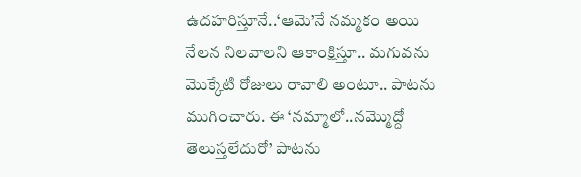ఉదహరిస్తూనే..‘ఆమె’నే నమ్మకం అయి నేలన నిలవాలని ఆకాంక్షిస్తూ.. మగువను మొక్కేటి రోజులు రావాలి అంటూ.. పాటను ముగించారు. ఈ ‘నమ్మాలో..నమ్మొద్దో తెలుస్తలేదురో’ పాటను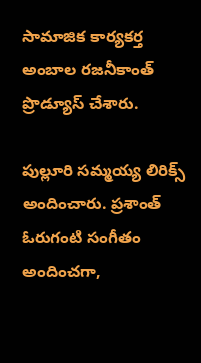సామాజిక కార్యకర్త అంబాల రజనీకాంత్ ప్రొడ్యూస్ చేశారు.

పుల్లూరి సమ్మయ్య లిరిక్స్ అందించారు. ప్రశాంత్ ఓరుగంటి సంగీతం అందించగా,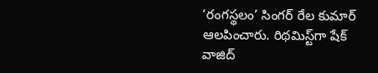‘రంగస్థలం’ సింగర్ రేల కుమార్ ఆలపించారు. రిథమిస్ట్‌గా షేక్ వాజిద్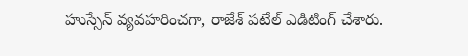హుస్సేన్ వ్యవహరించగా, రాజేశ్ పటేల్ ఎడిటింగ్ చేశారు.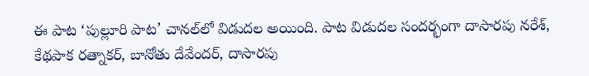ఈ పాట ‘పుల్లూరి పాట’ చానల్‌లో విడుదల అయింది. పాట విడుదల సందర్భంగా దాసారపు నరేశ్, కేథపాక రత్నాకర్, బానోతు దేవేందర్, దాసారపు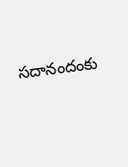సదానందంకు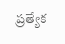ప్రత్యేక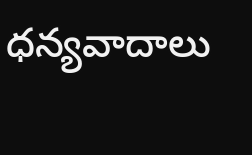ధన్యవాదాలు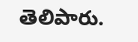తెలిపారు.